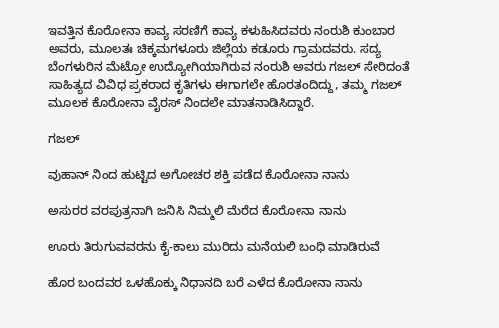ಇವತ್ತಿನ ಕೊರೋನಾ ಕಾವ್ಯ ಸರಣಿಗೆ ಕಾವ್ಯ ಕಳುಹಿಸಿದವರು ನಂರುಶಿ ಕುಂಬಾರ ಅವರು, ಮೂಲತಃ ಚಿಕ್ಕಮಗಳೂರು ಜಿಲ್ಲೆಯ ಕಡೂರು ಗ್ರಾಮದವರು. ಸದ್ಯ ಬೆಂಗಳುರಿನ ಮೆಟ್ರೋ ಉದ್ಯೋಗಿಯಾಗಿರುವ ನಂರುಶಿ ಅವರು ಗಜಲ್ ಸೇರಿದಂತೆ ಸಾಹಿತ್ಯದ ವಿವಿಧ ಪ್ರಕರಾದ ಕೃತಿಗಳು ಈಗಾಗಲೇ ಹೊರತಂದಿದ್ದು, ತಮ್ಮ ಗಜಲ್ ಮೂಲಕ ಕೊರೋನಾ ವೈರಸ್ ನಿಂದಲೇ ಮಾತನಾಡಿಸಿದ್ದಾರೆ.

ಗಜಲ್

ವುಹಾನ್ ನಿಂದ ಹುಟ್ಟಿದ ಅಗೋಚರ ಶಕ್ತಿ ಪಡೆದ ಕೊರೋನಾ ನಾನು

ಅಸುರರ ವರಪುತ್ರನಾಗಿ ಜನಿಸಿ ನಿಮ್ಮಲಿ ಮೆರೆದ ಕೊರೋನಾ ನಾನು

ಊರು ತಿರುಗುವವರನು ಕೈ-ಕಾಲು ಮುರಿದು ಮನೆಯಲಿ ಬಂಧಿ ಮಾಡಿರುವೆ

ಹೊರ ಬಂದವರ ಒಳಹೊಕ್ಕು ನಿಧಾನದಿ ಬರೆ ಎಳೆದ ಕೊರೋನಾ ನಾನು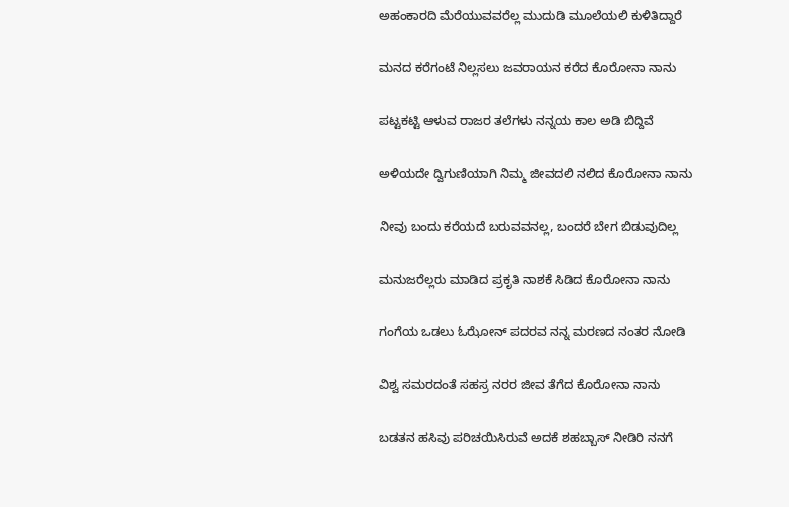ಅಹಂಕಾರದಿ ಮೆರೆಯುವವರೆಲ್ಲ ಮುದುಡಿ ಮೂಲೆಯಲಿ ಕುಳಿತಿದ್ದಾರೆ

ಮನದ ಕರೆಗಂಟೆ ನಿಲ್ಲಸಲು ಜವರಾಯನ ಕರೆದ ಕೊರೋನಾ ನಾನು

ಪಟ್ಟಕಟ್ಟಿ ಆಳುವ ರಾಜರ ತಲೆಗಳು ನನ್ನಯ ಕಾಲ ಅಡಿ ಬಿದ್ದಿವೆ

ಅಳಿಯದೇ ದ್ವಿಗುಣಿಯಾಗಿ ನಿಮ್ಮ ಜೀವದಲಿ ನಲಿದ ಕೊರೋನಾ ನಾನು

ನೀವು ಬಂದು ಕರೆಯದೆ ಬರುವವನಲ್ಲ, ಬಂದರೆ ಬೇಗ ಬಿಡುವುದಿಲ್ಲ

ಮನುಜರೆಲ್ಲರು ಮಾಡಿದ ಪ್ರಕೃತಿ ನಾಶಕೆ ಸಿಡಿದ ಕೊರೋನಾ ನಾನು

ಗಂಗೆಯ ಒಡಲು ಓಝೋನ್ ಪದರವ ನನ್ನ ಮರಣದ ನಂತರ ನೋಡಿ

ವಿಶ್ವ ಸಮರದಂತೆ ಸಹಸ್ರ ನರರ ಜೀವ ತೆಗೆದ ಕೊರೋನಾ ನಾನು

ಬಡತನ ಹಸಿವು ಪರಿಚಯಿಸಿರುವೆ ಅದಕೆ ಶಹಬ್ಬಾಸ್ ನೀಡಿರಿ ನನಗೆ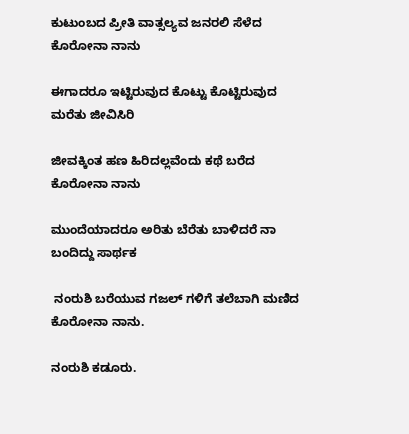ಕುಟುಂಬದ ಪ್ರೀತಿ ವಾತ್ಸಲ್ಯವ ಜನರಲಿ ಸೆಳೆದ ಕೊರೋನಾ ನಾನು

ಈಗಾದರೂ ಇಟ್ಟಿರುವುದ ಕೊಟ್ಟು ಕೊಟ್ಟಿರುವುದ ಮರೆತು ಜೀವಿಸಿರಿ

ಜೀವಕ್ಕಿಂತ ಹಣ ಹಿರಿದಲ್ಲವೆಂದು ಕಥೆ ಬರೆದ ಕೊರೋನಾ ನಾನು

ಮುಂದೆಯಾದರೂ ಅರಿತು ಬೆರೆತು ಬಾಳಿದರೆ ನಾ ಬಂದಿದ್ದು ಸಾರ್ಥಕ

 ನಂರುಶಿ ಬರೆಯುವ ಗಜಲ್ ಗಳಿಗೆ ತಲೆಬಾಗಿ ಮಣಿದ ಕೊರೋನಾ ನಾನು.

ನಂರುಶಿ ಕಡೂರು.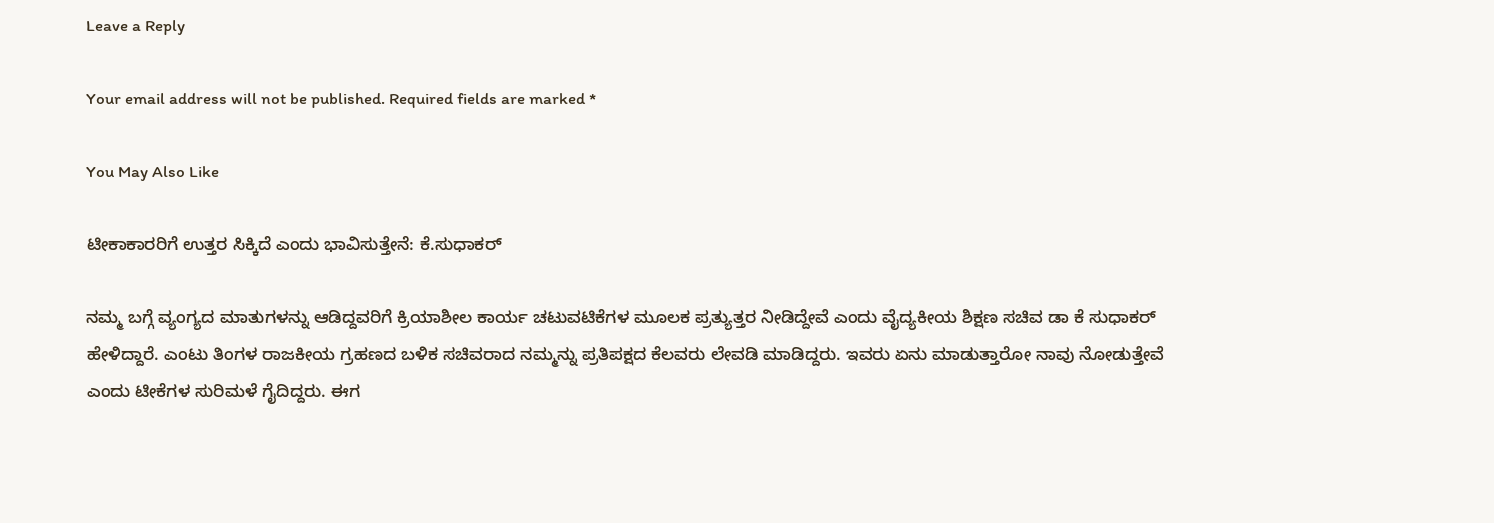Leave a Reply

Your email address will not be published. Required fields are marked *

You May Also Like

ಟೀಕಾಕಾರರಿಗೆ ಉತ್ತರ ಸಿಕ್ಕಿದೆ ಎಂದು ಭಾವಿಸುತ್ತೇನೆ: ಕೆ.ಸುಧಾಕರ್

ನಮ್ಮ ಬಗ್ಗೆ ವ್ಯಂಗ್ಯದ ಮಾತುಗಳನ್ನು ಆಡಿದ್ದವರಿಗೆ ಕ್ರಿಯಾಶೀಲ ಕಾರ್ಯ ಚಟುವಟಿಕೆಗಳ ಮೂಲಕ ಪ್ರತ್ಯುತ್ತರ ನೀಡಿದ್ದೇವೆ ಎಂದು ವೈದ್ಯಕೀಯ ಶಿಕ್ಷಣ ಸಚಿವ ಡಾ ಕೆ ಸುಧಾಕರ್ ಹೇಳಿದ್ದಾರೆ. ಎಂಟು ತಿಂಗಳ ರಾಜಕೀಯ ಗ್ರಹಣದ ಬಳಿಕ ಸಚಿವರಾದ ನಮ್ಮನ್ನು ಪ್ರತಿಪಕ್ಷದ ಕೆಲವರು ಲೇವಡಿ ಮಾಡಿದ್ದರು. ಇವರು ಏನು ಮಾಡುತ್ತಾರೋ ನಾವು ನೋಡುತ್ತೇವೆ ಎಂದು ಟೀಕೆಗಳ ಸುರಿಮಳೆ ಗೈದಿದ್ದರು. ಈಗ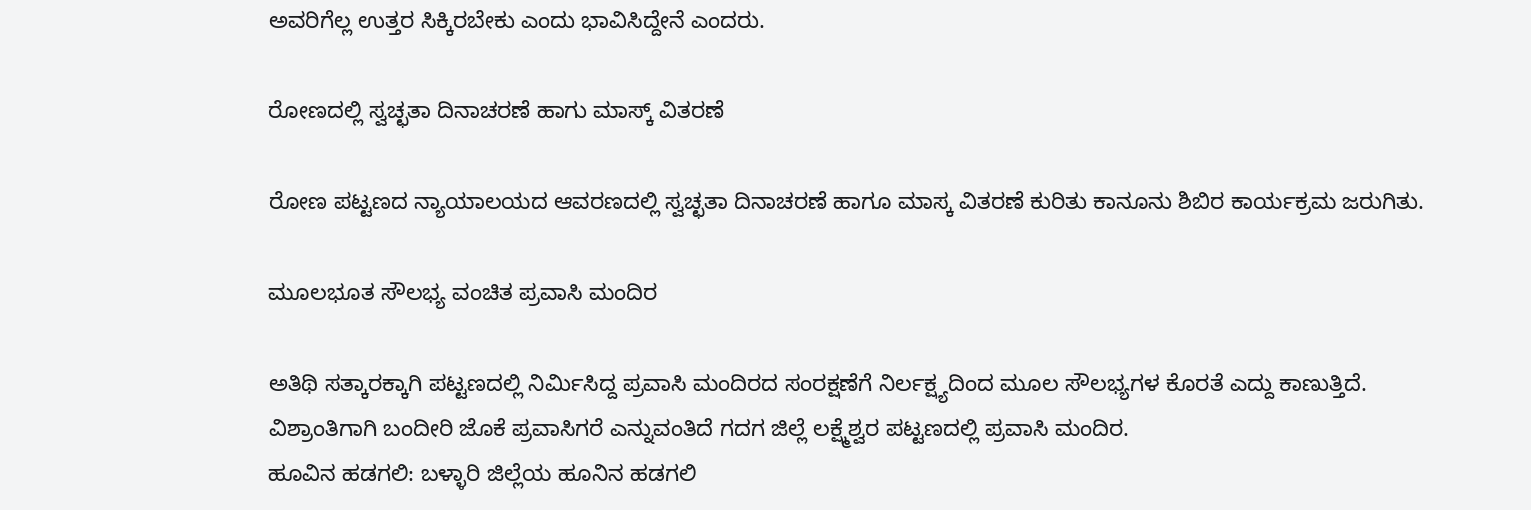ಅವರಿಗೆಲ್ಲ ಉತ್ತರ ಸಿಕ್ಕಿರಬೇಕು ಎಂದು ಭಾವಿಸಿದ್ದೇನೆ ಎಂದರು.

ರೋಣದಲ್ಲಿ ಸ್ವಚ್ಛತಾ ದಿನಾಚರಣೆ ಹಾಗು ಮಾಸ್ಕ್ ವಿತರಣೆ

ರೋಣ ಪಟ್ಟಣದ ನ್ಯಾಯಾಲಯದ ಆವರಣದಲ್ಲಿ ಸ್ವಚ್ಛತಾ ದಿನಾಚರಣೆ ಹಾಗೂ ಮಾಸ್ಕ ವಿತರಣೆ ಕುರಿತು ಕಾನೂನು ಶಿಬಿರ ಕಾರ್ಯಕ್ರಮ ಜರುಗಿತು.

ಮೂಲಭೂತ ಸೌಲಭ್ಯ ವಂಚಿತ ಪ್ರವಾಸಿ ಮಂದಿರ

ಅತಿಥಿ ಸತ್ಕಾರಕ್ಕಾಗಿ ಪಟ್ಟಣದಲ್ಲಿ ನಿರ್ಮಿಸಿದ್ದ ಪ್ರವಾಸಿ ಮಂದಿರದ ಸಂರಕ್ಷಣೆಗೆ ನಿರ್ಲಕ್ಷ್ಯದಿಂದ ಮೂಲ ಸೌಲಭ್ಯಗಳ ಕೊರತೆ ಎದ್ದು ಕಾಣುತ್ತಿದೆ. ವಿಶ್ರಾಂತಿಗಾಗಿ ಬಂದೀರಿ ಜೊಕೆ ಪ್ರವಾಸಿಗರೆ ಎನ್ನುವಂತಿದೆ ಗದಗ ಜಿಲ್ಲೆ ಲಕ್ಷ್ಮೆಶ್ವರ ಪಟ್ಟಣದಲ್ಲಿ ಪ್ರವಾಸಿ ಮಂದಿರ.
ಹೂವಿನ ಹಡಗಲಿ: ಬಳ್ಳಾರಿ ಜಿಲ್ಲೆಯ ಹೂನಿನ ಹಡಗಲಿ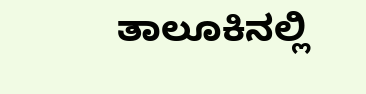ತಾಲೂಕಿನಲ್ಲಿ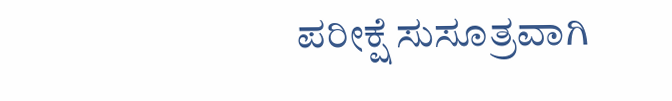ಪರೀಕ್ಷೆ ಸುಸೂತ್ರವಾಗಿ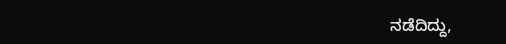ನಡೆದಿದ್ದು,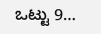ಒಟ್ಟು 9…